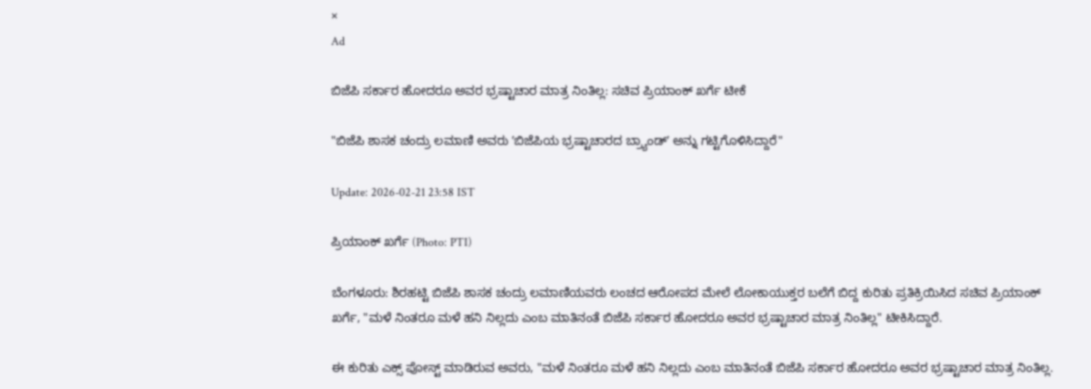×
Ad

ಬಿಜೆಪಿ ಸರ್ಕಾರ ಹೋದರೂ ಅವರ ಭ್ರಷ್ಟಾಚಾರ ಮಾತ್ರ ನಿಂತಿಲ್ಲ: ಸಚಿವ ಪ್ರಿಯಾಂಕ್‌ ಖರ್ಗೆ ಟೀಕೆ

"ಬಿಜೆಪಿ ಶಾಸಕ ಚಂದ್ರು ಲಮಾಣಿ ಅವರು ʼಬಿಜೆಪಿಯ ಭ್ರಷ್ಟಾಚಾರದ ಬ್ರ್ಯಾಂಡ್ʼ ಅನ್ನು ಗಟ್ಟಿಗೊಳಿಸಿದ್ದಾರೆ"

Update: 2026-02-21 23:58 IST

ಪ್ರಿಯಾಂಕ್‌ ಖರ್ಗೆ (Photo: PTI)

ಬೆಂಗಳೂರು: ಶಿರಹಟ್ಟಿ ಬಿಜೆಪಿ ಶಾಸಕ ಚಂದ್ರು ಲಮಾಣಿಯವರು ಲಂಚದ ಆರೋಪದ ಮೇಲೆ ಲೋಕಾಯುಕ್ತರ ಬಲೆಗೆ ಬಿದ್ದ ಕುರಿತು ಪ್ರತಿಕ್ರಿಯಿಸಿದ ಸಚಿವ ಪ್ರಿಯಾಂಕ್‌ ಖರ್ಗೆ, "ಮಳೆ ನಿಂತರೂ ಮಳೆ ಹನಿ ನಿಲ್ಲದು ಎಂಬ ಮಾತಿನಂತೆ ಬಿಜೆಪಿ ಸರ್ಕಾರ ಹೋದರೂ ಅವರ ಭ್ರಷ್ಟಾಚಾರ ಮಾತ್ರ ನಿಂತಿಲ್ಲ" ಟೀಕಿಸಿದ್ದಾರೆ.

ಈ ಕುರಿತು ಎಕ್ಸ್‌ ಪೋಸ್ಟ್‌ ಮಾಡಿರುವ ಅವರು, "ಮಳೆ ನಿಂತರೂ ಮಳೆ ಹನಿ ನಿಲ್ಲದು ಎಂಬ ಮಾತಿನಂತೆ ಬಿಜೆಪಿ ಸರ್ಕಾರ ಹೋದರೂ ಅವರ ಭ್ರಷ್ಟಾಚಾರ ಮಾತ್ರ ನಿಂತಿಲ್ಲ.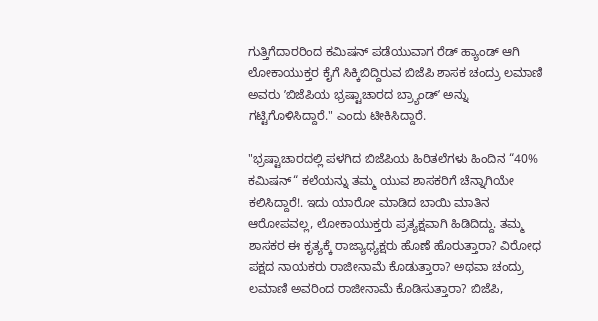ಗುತ್ತಿಗೆದಾರರಿಂದ ಕಮಿಷನ್ ಪಡೆಯುವಾಗ ರೆಡ್ ಹ್ಯಾಂಡ್ ಆಗಿ ಲೋಕಾಯುಕ್ತರ ಕೈಗೆ ಸಿಕ್ಕಿಬಿದ್ದಿರುವ ಬಿಜೆಪಿ ಶಾಸಕ ಚಂದ್ರು ಲಮಾಣಿ ಅವರು ʼಬಿಜೆಪಿಯ ಭ್ರಷ್ಟಾಚಾರದ ಬ್ರ್ಯಾಂಡ್ʼ ಅನ್ನು ಗಟ್ಟಿಗೊಳಿಸಿದ್ದಾರೆ." ಎಂದು ಟೀಕಿಸಿದ್ದಾರೆ.

"ಭ್ರಷ್ಟಾಚಾರದಲ್ಲಿ ಪಳಗಿದ ಬಿಜೆಪಿಯ ಹಿರಿತಲೆಗಳು ಹಿಂದಿನ “40% ಕಮಿಷನ್“ ಕಲೆಯನ್ನು ತಮ್ಮ ಯುವ ಶಾಸಕರಿಗೆ ಚೆನ್ನಾಗಿಯೇ ಕಲಿಸಿದ್ದಾರೆ!. ಇದು ಯಾರೋ ಮಾಡಿದ ಬಾಯಿ ಮಾತಿನ ಆರೋಪವಲ್ಲ, ಲೋಕಾಯುಕ್ತರು ಪ್ರತ್ಯಕ್ಷವಾಗಿ ಹಿಡಿದಿದ್ದು. ತಮ್ಮ ಶಾಸಕರ ಈ ಕೃತ್ಯಕ್ಕೆ ರಾಜ್ಯಾಧ್ಯಕ್ಷರು ಹೊಣೆ ಹೊರುತ್ತಾರಾ? ವಿರೋಧ ಪಕ್ಷದ ನಾಯಕರು ರಾಜೀನಾಮೆ ಕೊಡುತ್ತಾರಾ? ಅಥವಾ ಚಂದ್ರು ಲಮಾಣಿ ಅವರಿಂದ ರಾಜೀನಾಮೆ ಕೊಡಿಸುತ್ತಾರಾ? ಬಿಜೆಪಿ,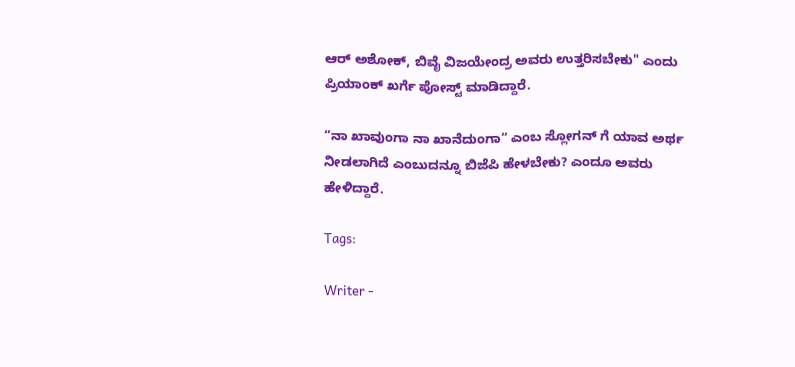ಆರ್‌ ಅಶೋಕ್‌, ಬಿವೈ ವಿಜಯೇಂದ್ರ ಅವರು ಉತ್ತರಿಸಬೇಕು" ಎಂದು ಪ್ರಿಯಾಂಕ್‌ ಖರ್ಗೆ ಪೋಸ್ಟ್‌ ಮಾಡಿದ್ದಾರೆ.

“ನಾ ಖಾವುಂಗಾ ನಾ ಖಾನೆದುಂಗಾ“ ಎಂಬ ಸ್ಲೋಗನ್ ಗೆ ಯಾವ ಅರ್ಥ ನೀಡಲಾಗಿದೆ ಎಂಬುದನ್ನೂ ಬಿಜೆಪಿ ಹೇಳಬೇಕು? ಎಂದೂ ಅವರು ಹೇಳಿದ್ದಾರೆ.

Tags:

Writer -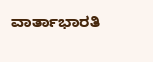ವಾರ್ತಾಭಾರತಿ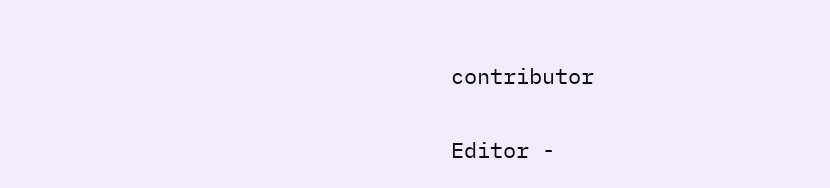contributor

Editor -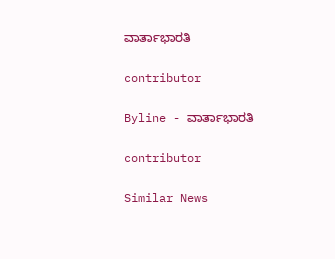ವಾರ್ತಾಭಾರತಿ

contributor

Byline - ವಾರ್ತಾಭಾರತಿ

contributor

Similar News